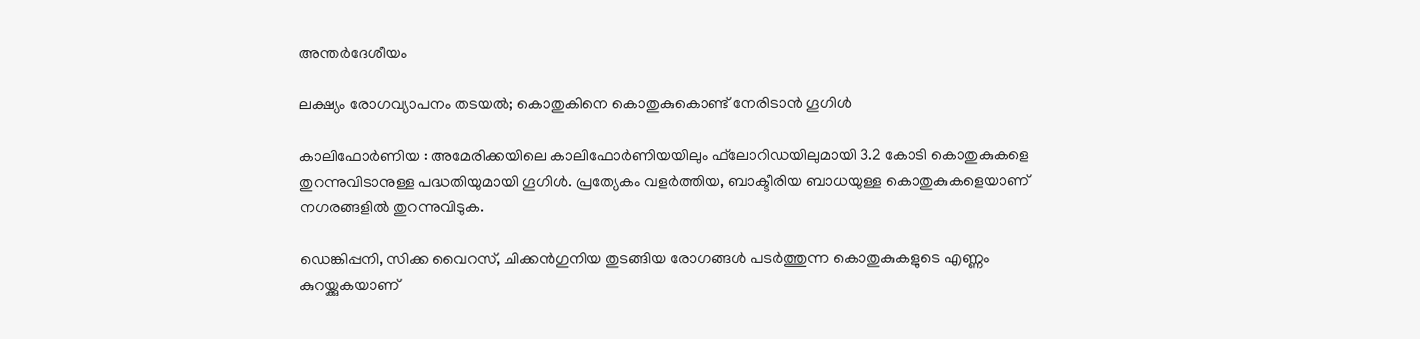അന്തർദേശീയം

ലക്ഷ്യം രോഗവ്യാപനം തടയല്‍; കൊതുകിനെ കൊതുകുകൊണ്ട് നേരിടാന്‍ ഗൂഗിള്‍

കാലിഫോര്‍ണിയ : അമേരിക്കയിലെ കാലിഫോര്‍ണിയയിലും ഫ്‌ലോറിഡയിലുമായി 3.2 കോടി കൊതുകുകളെ തുറന്നുവിടാനുള്ള പദ്ധതിയുമായി ഗൂഗിള്‍. പ്രത്യേകം വളര്‍ത്തിയ, ബാക്ടീരിയ ബാധയുള്ള കൊതുകുകളെയാണ് നഗരങ്ങളില്‍ തുറന്നുവിടുക.

ഡെങ്കിപ്പനി, സിക്ക വൈറസ്, ചിക്കന്‍ഗുനിയ തുടങ്ങിയ രോഗങ്ങള്‍ പടര്‍ത്തുന്ന കൊതുകുകളുടെ എണ്ണം കുറയ്ക്കുകയാണ്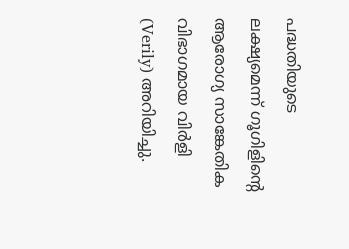പദ്ധതിയുടെ ലക്ഷ്യമെന്ന് ഗൂഗിളിന്റെ ആരോഗ്യ സാങ്കേതിക വിഭാഗമായ വിർളി (Verily) അറിയിച്ചു.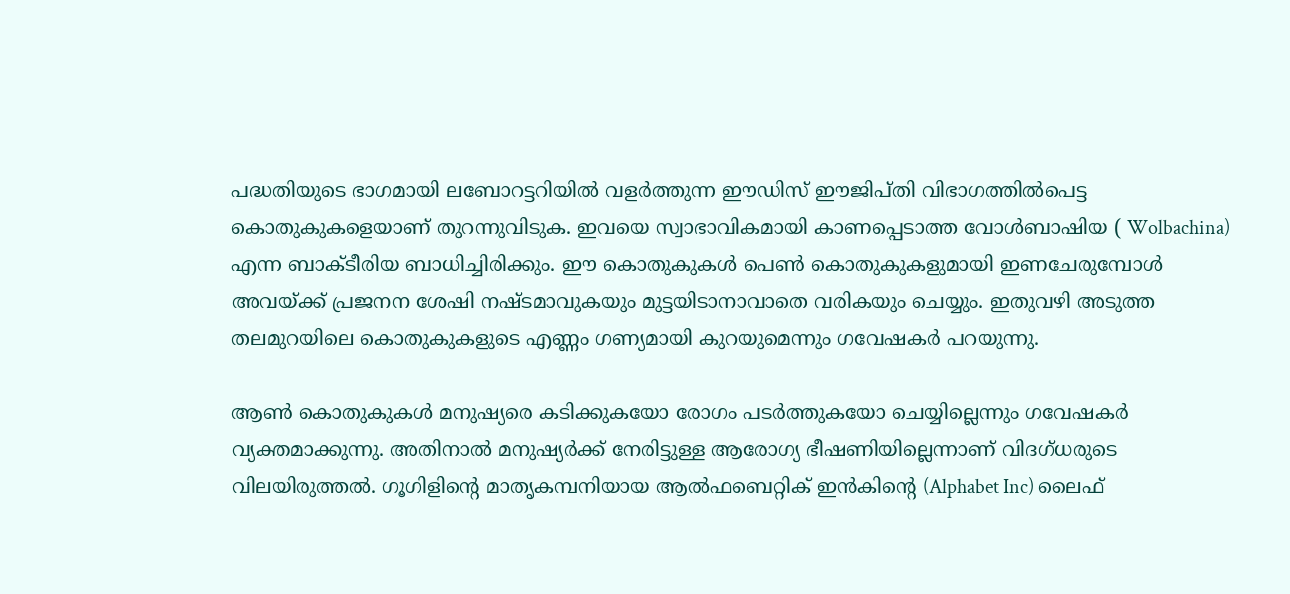പദ്ധതിയുടെ ഭാഗമായി ലബോറട്ടറിയില്‍ വളര്‍ത്തുന്ന ഈഡിസ് ഈജിപ്തി വിഭാഗത്തില്‍പെട്ട കൊതുകുകളെയാണ് തുറന്നുവിടുക. ഇവയെ സ്വാഭാവികമായി കാണപ്പെടാത്ത വോള്‍ബാഷിയ ( Wolbachina) എന്ന ബാക്ടീരിയ ബാധിച്ചിരിക്കും. ഈ കൊതുകുകള്‍ പെണ്‍ കൊതുകുകളുമായി ഇണചേരുമ്പോള്‍ അവയ്ക്ക് പ്രജനന ശേഷി നഷ്ടമാവുകയും മുട്ടയിടാനാവാതെ വരികയും ചെയ്യും. ഇതുവഴി അടുത്ത തലമുറയിലെ കൊതുകുകളുടെ എണ്ണം ഗണ്യമായി കുറയുമെന്നും ഗവേഷകര്‍ പറയുന്നു.

ആണ്‍ കൊതുകുകള്‍ മനുഷ്യരെ കടിക്കുകയോ രോഗം പടര്‍ത്തുകയോ ചെയ്യില്ലെന്നും ഗവേഷകര്‍ വ്യക്തമാക്കുന്നു. അതിനാല്‍ മനുഷ്യര്‍ക്ക് നേരിട്ടുള്ള ആരോഗ്യ ഭീഷണിയില്ലെന്നാണ് വിദഗ്ധരുടെ വിലയിരുത്തല്‍. ഗൂഗിളിന്റെ മാതൃകമ്പനിയായ ആല്‍ഫബെറ്റിക് ഇന്‍കിന്റെ (Alphabet Inc) ലൈഫ്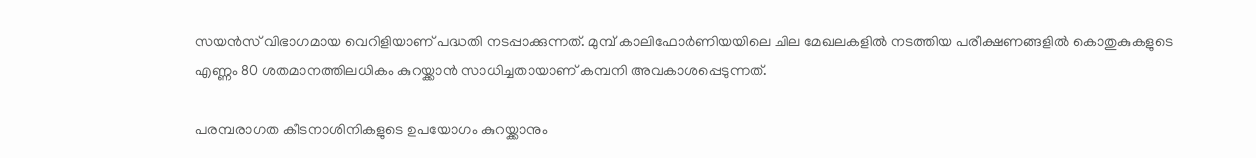സയന്‍സ് വിഭാഗമായ വെറിളിയാണ് പദ്ധതി നടപ്പാക്കുന്നത്. മുമ്പ് കാലിഫോര്‍ണിയയിലെ ചില മേഖലകളില്‍ നടത്തിയ പരീക്ഷണങ്ങളില്‍ കൊതുകുകളുടെ എണ്ണം 80 ശതമാനത്തിലധികം കുറയ്ക്കാന്‍ സാധിച്ചതായാണ് കമ്പനി അവകാശപ്പെടുന്നത്.

പരമ്പരാഗത കീടനാശിനികളുടെ ഉപയോഗം കുറയ്ക്കാനും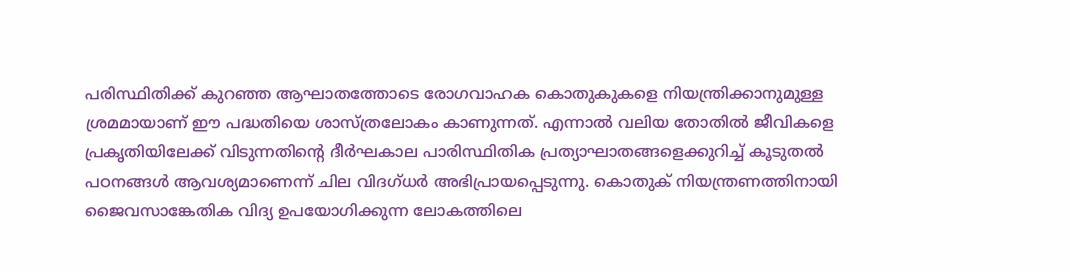പരിസ്ഥിതിക്ക് കുറഞ്ഞ ആഘാതത്തോടെ രോഗവാഹക കൊതുകുകളെ നിയന്ത്രിക്കാനുമുള്ള ശ്രമമായാണ് ഈ പദ്ധതിയെ ശാസ്ത്രലോകം കാണുന്നത്. എന്നാല്‍ വലിയ തോതില്‍ ജീവികളെ പ്രകൃതിയിലേക്ക് വിടുന്നതിന്റെ ദീര്‍ഘകാല പാരിസ്ഥിതിക പ്രത്യാഘാതങ്ങളെക്കുറിച്ച് കൂടുതല്‍ പഠനങ്ങള്‍ ആവശ്യമാണെന്ന് ചില വിദഗ്ധര്‍ അഭിപ്രായപ്പെടുന്നു. കൊതുക് നിയന്ത്രണത്തിനായി ജൈവസാങ്കേതിക വിദ്യ ഉപയോഗിക്കുന്ന ലോകത്തിലെ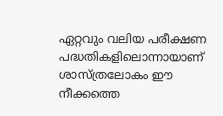ഏറ്റവും വലിയ പരീക്ഷണ പദ്ധതികളിലൊന്നായാണ് ശാസ്ത്രലോകം ഈ നീക്കത്തെ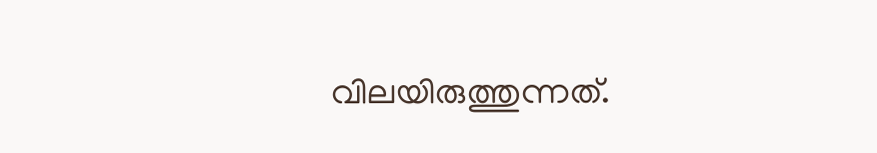വിലയിരുത്തുന്നത്.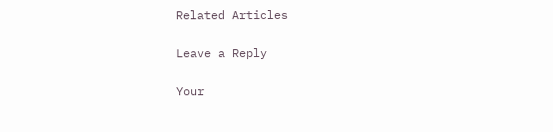Related Articles

Leave a Reply

Your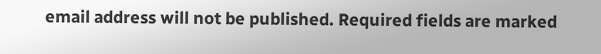email address will not be published. Required fields are marked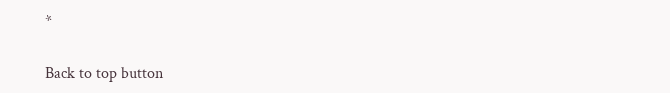*

Back to top button